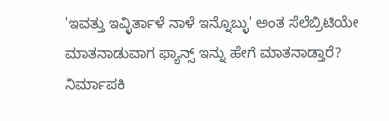'ಇವತ್ತು ಇವ್ಳಿರ್ತಾಳೆ ನಾಳೆ ಇನ್ನೊಬ್ಳು' ಅಂತ ಸೆಲೆಬ್ರಿಟಿಯೇ ಮಾತನಾಡುವಾಗ ಫ್ಯಾನ್ಸ್ ಇನ್ನು ಹೇಗೆ ಮಾತನಾಡ್ತಾರೆ?
ನಿರ್ಮಾಪಕಿ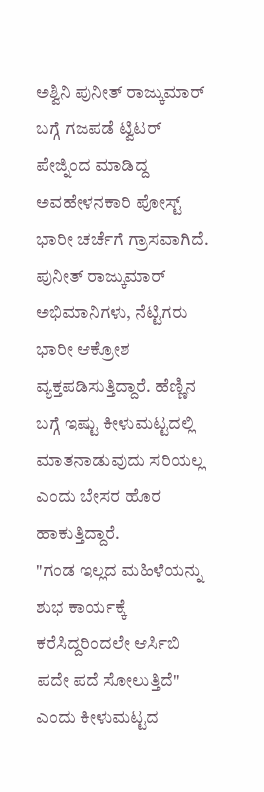ಅಶ್ವಿನಿ ಪುನೀತ್ ರಾಜ್ಕುಮಾರ್ ಬಗ್ಗೆ ಗಜಪಡೆ ಟ್ವಿಟರ್ ಪೇಜ್ನಿಂದ ಮಾಡಿದ್ದ ಅವಹೇಳನಕಾರಿ ಪೋಸ್ಟ್ ಭಾರೀ ಚರ್ಚೆಗೆ ಗ್ರಾಸವಾಗಿದೆ. ಪುನೀತ್ ರಾಜ್ಕುಮಾರ್ ಅಭಿಮಾನಿಗಳು, ನೆಟ್ಟಿಗರು ಭಾರೀ ಆಕ್ರೋಶ ವ್ಯಕ್ತಪಡಿಸುತ್ತಿದ್ದಾರೆ. ಹೆಣ್ಣಿನ ಬಗ್ಗೆ ಇಷ್ಟು ಕೀಳುಮಟ್ಟದಲ್ಲಿ ಮಾತನಾಡುವುದು ಸರಿಯಲ್ಲ ಎಂದು ಬೇಸರ ಹೊರ ಹಾಕುತ್ತಿದ್ದಾರೆ.
"ಗಂಡ ಇಲ್ಲದ ಮಹಿಳೆಯನ್ನು ಶುಭ ಕಾರ್ಯಕ್ಕೆ ಕರೆಸಿದ್ದರಿಂದಲೇ ಆರ್ಸಿಬಿ ಪದೇ ಪದೆ ಸೋಲುತ್ತಿದೆ" ಎಂದು ಕೀಳುಮಟ್ಟದ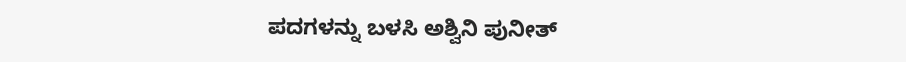ಪದಗಳನ್ನು ಬಳಸಿ ಅಶ್ವಿನಿ ಪುನೀತ್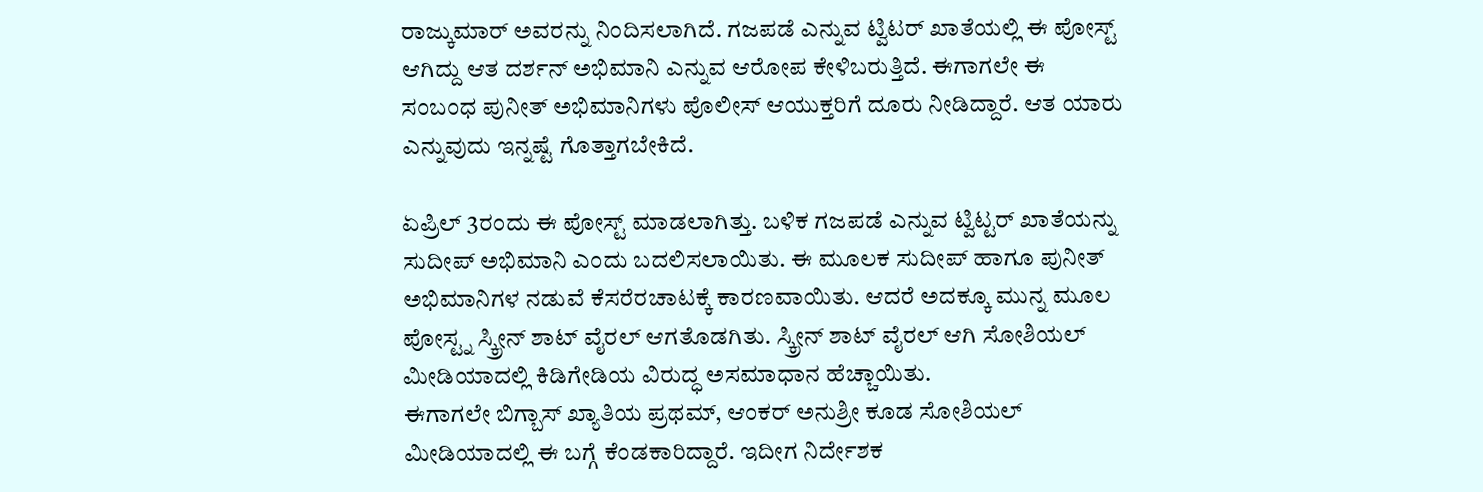ರಾಜ್ಕುಮಾರ್ ಅವರನ್ನು ನಿಂದಿಸಲಾಗಿದೆ. ಗಜಪಡೆ ಎನ್ನುವ ಟ್ವಿಟರ್ ಖಾತೆಯಲ್ಲಿ ಈ ಪೋಸ್ಟ್ ಆಗಿದ್ದು ಆತ ದರ್ಶನ್ ಅಭಿಮಾನಿ ಎನ್ನುವ ಆರೋಪ ಕೇಳಿಬರುತ್ತಿದೆ. ಈಗಾಗಲೇ ಈ ಸಂಬಂಧ ಪುನೀತ್ ಅಭಿಮಾನಿಗಳು ಪೊಲೀಸ್ ಆಯುಕ್ತರಿಗೆ ದೂರು ನೀಡಿದ್ದಾರೆ. ಆತ ಯಾರು ಎನ್ನುವುದು ಇನ್ನಷ್ಟೆ ಗೊತ್ತಾಗಬೇಕಿದೆ.

ಏಪ್ರಿಲ್ 3ರಂದು ಈ ಪೋಸ್ಟ್ ಮಾಡಲಾಗಿತ್ತು. ಬಳಿಕ ಗಜಪಡೆ ಎನ್ನುವ ಟ್ವಿಟ್ಟರ್ ಖಾತೆಯನ್ನು ಸುದೀಪ್ ಅಭಿಮಾನಿ ಎಂದು ಬದಲಿಸಲಾಯಿತು. ಈ ಮೂಲಕ ಸುದೀಪ್ ಹಾಗೂ ಪುನೀತ್ ಅಭಿಮಾನಿಗಳ ನಡುವೆ ಕೆಸರೆರಚಾಟಕ್ಕೆ ಕಾರಣವಾಯಿತು. ಆದರೆ ಅದಕ್ಕೂ ಮುನ್ನ ಮೂಲ ಪೋಸ್ಟ್ನ ಸ್ಕ್ರೀನ್ ಶಾಟ್ ವೈರಲ್ ಆಗತೊಡಗಿತು. ಸ್ಕ್ರೀನ್ ಶಾಟ್ ವೈರಲ್ ಆಗಿ ಸೋಶಿಯಲ್ ಮೀಡಿಯಾದಲ್ಲಿ ಕಿಡಿಗೇಡಿಯ ವಿರುದ್ಧ ಅಸಮಾಧಾನ ಹೆಚ್ಚಾಯಿತು.
ಈಗಾಗಲೇ ಬಿಗ್ಬಾಸ್ ಖ್ಯಾತಿಯ ಪ್ರಥಮ್, ಆಂಕರ್ ಅನುಶ್ರೀ ಕೂಡ ಸೋಶಿಯಲ್ ಮೀಡಿಯಾದಲ್ಲಿ ಈ ಬಗ್ಗೆ ಕೆಂಡಕಾರಿದ್ದಾರೆ. ಇದೀಗ ನಿರ್ದೇಶಕ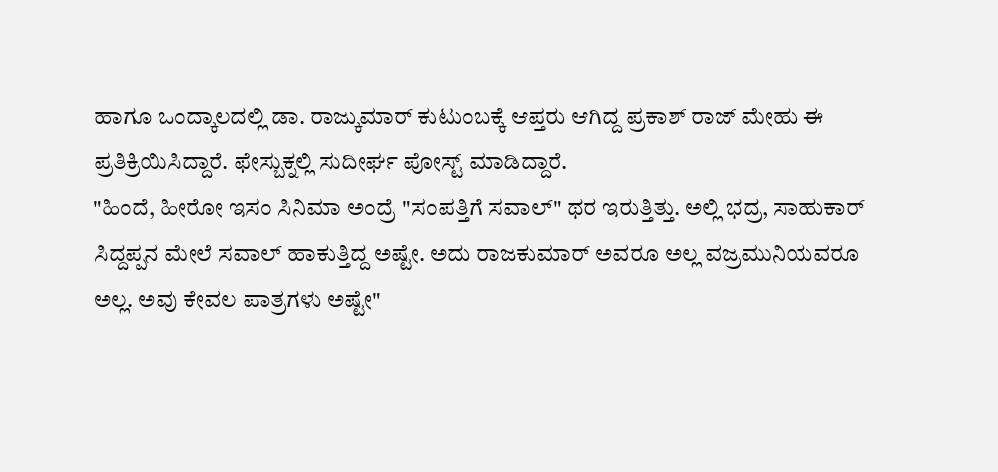ಹಾಗೂ ಒಂದ್ಕಾಲದಲ್ಲಿ ಡಾ. ರಾಜ್ಕುಮಾರ್ ಕುಟುಂಬಕ್ಕೆ ಆಪ್ತರು ಆಗಿದ್ದ ಪ್ರಕಾಶ್ ರಾಜ್ ಮೇಹು ಈ ಪ್ರತಿಕ್ರಿಯಿಸಿದ್ದಾರೆ. ಫೇಸ್ಬುಕ್ನಲ್ಲಿ ಸುದೀರ್ಘ ಪೋಸ್ಟ್ ಮಾಡಿದ್ದಾರೆ.
"ಹಿಂದೆ, ಹೀರೋ ಇಸಂ ಸಿನಿಮಾ ಅಂದ್ರೆ "ಸಂಪತ್ತಿಗೆ ಸವಾಲ್" ಥರ ಇರುತ್ತಿತ್ತು. ಅಲ್ಲಿ ಭದ್ರ, ಸಾಹುಕಾರ್ ಸಿದ್ದಪ್ಪನ ಮೇಲೆ ಸವಾಲ್ ಹಾಕುತ್ತಿದ್ದ ಅಷ್ಟೇ. ಅದು ರಾಜಕುಮಾರ್ ಅವರೂ ಅಲ್ಲ ವಜ್ರಮುನಿಯವರೂ ಅಲ್ಲ. ಅವು ಕೇವಲ ಪಾತ್ರಗಳು ಅಷ್ಟೇ"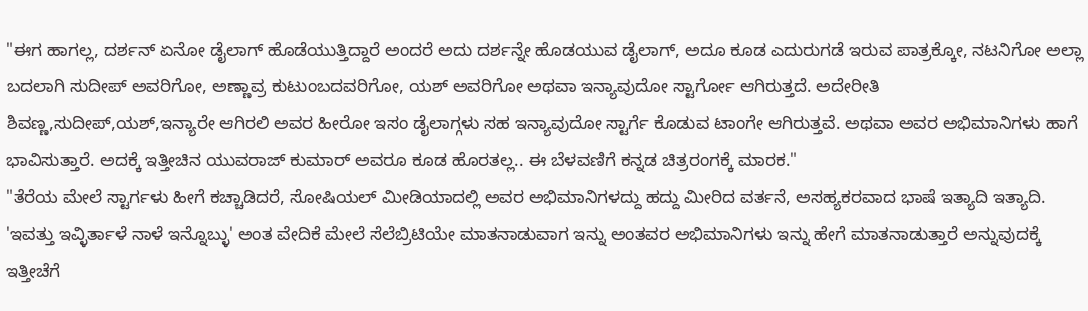"ಈಗ ಹಾಗಲ್ಲ, ದರ್ಶನ್ ಏನೋ ಡೈಲಾಗ್ ಹೊಡೆಯುತ್ತಿದ್ದಾರೆ ಅಂದರೆ ಅದು ದರ್ಶನ್ನೇ ಹೊಡಯುವ ಡೈಲಾಗ್, ಅದೂ ಕೂಡ ಎದುರುಗಡೆ ಇರುವ ಪಾತ್ರಕ್ಕೋ, ನಟನಿಗೋ ಅಲ್ಲಾ ಬದಲಾಗಿ ಸುದೀಪ್ ಅವರಿಗೋ, ಅಣ್ಣಾವ್ರ ಕುಟುಂಬದವರಿಗೋ, ಯಶ್ ಅವರಿಗೋ ಅಥವಾ ಇನ್ಯಾವುದೋ ಸ್ಟಾರ್ಗೋ ಆಗಿರುತ್ತದೆ. ಅದೇರೀತಿ ಶಿವಣ್ಣ,ಸುದೀಪ್,ಯಶ್,ಇನ್ಯಾರೇ ಆಗಿರಲಿ ಅವರ ಹೀರೋ ಇಸಂ ಡೈಲಾಗ್ಗಳು ಸಹ ಇನ್ಯಾವುದೋ ಸ್ಟಾರ್ಗೆ ಕೊಡುವ ಟಾಂಗೇ ಆಗಿರುತ್ತವೆ. ಅಥವಾ ಅವರ ಅಭಿಮಾನಿಗಳು ಹಾಗೆ ಭಾವಿಸುತ್ತಾರೆ. ಅದಕ್ಕೆ ಇತ್ತೀಚಿನ ಯುವರಾಜ್ ಕುಮಾರ್ ಅವರೂ ಕೂಡ ಹೊರತಲ್ಲ.. ಈ ಬೆಳವಣಿಗೆ ಕನ್ನಡ ಚಿತ್ರರಂಗಕ್ಕೆ ಮಾರಕ."
"ತೆರೆಯ ಮೇಲೆ ಸ್ಟಾರ್ಗಳು ಹೀಗೆ ಕಚ್ಚಾಡಿದರೆ, ಸೋಷಿಯಲ್ ಮೀಡಿಯಾದಲ್ಲಿ ಅವರ ಅಭಿಮಾನಿಗಳದ್ದು ಹದ್ದು ಮೀರಿದ ವರ್ತನೆ, ಅಸಹ್ಯಕರವಾದ ಭಾಷೆ ಇತ್ಯಾದಿ ಇತ್ಯಾದಿ. 'ಇವತ್ತು ಇವ್ಳಿರ್ತಾಳೆ ನಾಳೆ ಇನ್ನೊಬ್ಳು' ಅಂತ ವೇದಿಕೆ ಮೇಲೆ ಸೆಲೆಬ್ರಿಟಿಯೇ ಮಾತನಾಡುವಾಗ ಇನ್ನು ಅಂತವರ ಅಭಿಮಾನಿಗಳು ಇನ್ನು ಹೇಗೆ ಮಾತನಾಡುತ್ತಾರೆ ಅನ್ನುವುದಕ್ಕೆ ಇತ್ತೀಚೆಗೆ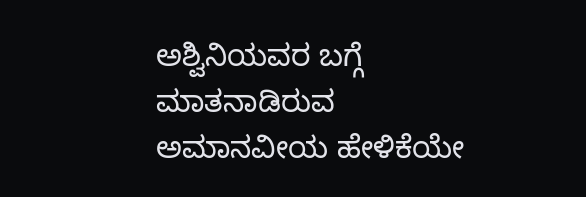ಅಶ್ವಿನಿಯವರ ಬಗ್ಗೆ ಮಾತನಾಡಿರುವ ಅಮಾನವೀಯ ಹೇಳಿಕೆಯೇ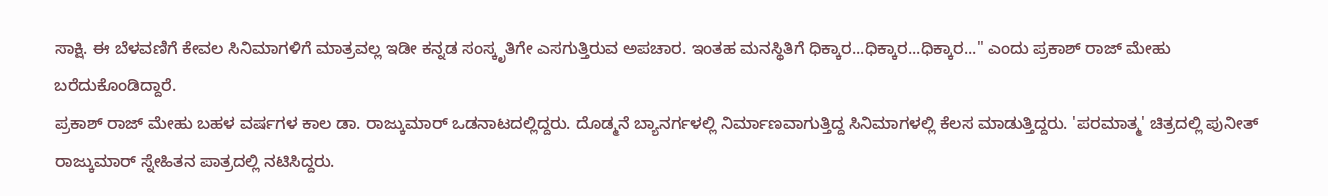ಸಾಕ್ಷಿ. ಈ ಬೆಳವಣಿಗೆ ಕೇವಲ ಸಿನಿಮಾಗಳಿಗೆ ಮಾತ್ರವಲ್ಲ ಇಡೀ ಕನ್ನಡ ಸಂಸ್ಕೃತಿಗೇ ಎಸಗುತ್ತಿರುವ ಅಪಚಾರ. ಇಂತಹ ಮನಸ್ಥಿತಿಗೆ ಧಿಕ್ಕಾರ...ಧಿಕ್ಕಾರ...ಧಿಕ್ಕಾರ..." ಎಂದು ಪ್ರಕಾಶ್ ರಾಜ್ ಮೇಹು ಬರೆದುಕೊಂಡಿದ್ದಾರೆ.
ಪ್ರಕಾಶ್ ರಾಜ್ ಮೇಹು ಬಹಳ ವರ್ಷಗಳ ಕಾಲ ಡಾ. ರಾಜ್ಕುಮಾರ್ ಒಡನಾಟದಲ್ಲಿದ್ದರು. ದೊಡ್ಮನೆ ಬ್ಯಾನರ್ಗಳಲ್ಲಿ ನಿರ್ಮಾಣವಾಗುತ್ತಿದ್ದ ಸಿನಿಮಾಗಳಲ್ಲಿ ಕೆಲಸ ಮಾಡುತ್ತಿದ್ದರು. 'ಪರಮಾತ್ಮ' ಚಿತ್ರದಲ್ಲಿ ಪುನೀತ್ ರಾಜ್ಕುಮಾರ್ ಸ್ನೇಹಿತನ ಪಾತ್ರದಲ್ಲಿ ನಟಿಸಿದ್ದರು.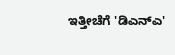ಇತ್ತೀಚೆಗೆ 'ಡಿಎನ್ಎ'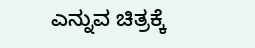ಎನ್ನುವ ಚಿತ್ರಕ್ಕೆ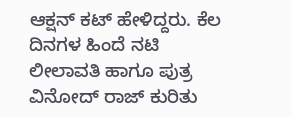ಆಕ್ಷನ್ ಕಟ್ ಹೇಳಿದ್ದರು. ಕೆಲ ದಿನಗಳ ಹಿಂದೆ ನಟಿ ಲೀಲಾವತಿ ಹಾಗೂ ಪುತ್ರ ವಿನೋದ್ ರಾಜ್ ಕುರಿತು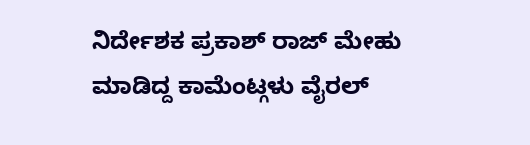ನಿರ್ದೇಶಕ ಪ್ರಕಾಶ್ ರಾಜ್ ಮೇಹು ಮಾಡಿದ್ದ ಕಾಮೆಂಟ್ಗಳು ವೈರಲ್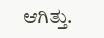ಆಗಿತ್ತು.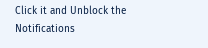Click it and Unblock the Notifications